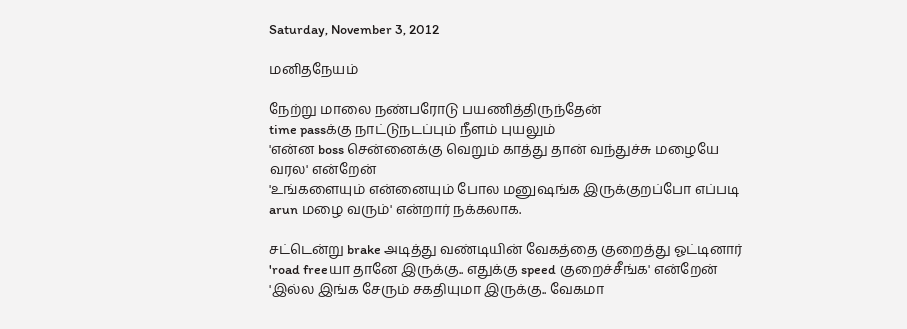Saturday, November 3, 2012

மனிதநேயம்

நேற்று மாலை நண்பரோடு பயணித்திருந்தேன்
time passக்கு நாட்டுநடப்பும் நீளம் புயலும்
'என்ன boss சென்னைக்கு வெறும் காத்து தான் வந்துச்சு மழையே வரல' என்றேன்
'உங்களையும் என்னையும் போல மனுஷங்க இருக்குறப்போ எப்படி arun மழை வரும்' என்றார் நக்கலாக.

சட்டென்று brake அடித்து வண்டியின் வேகத்தை குறைத்து ஓட்டினார்
'road freeயா தானே இருக்கு.. எதுக்கு speed குறைச்சீங்க' என்றேன்
'இல்ல இங்க சேரும் சகதியுமா இருக்கு.. வேகமா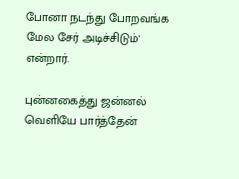போனா நடந்து போறவங்க மேல சேர் அடிச்சிடும்' என்றார்.

புன்னகைத்து ஜன்னல் வெளியே பார்த்தேன்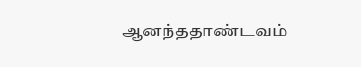ஆனந்ததாண்டவம்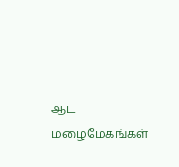ஆட மழைமேகங்கள்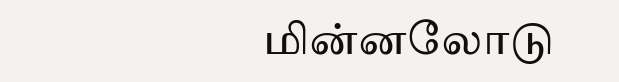மின்னலோடு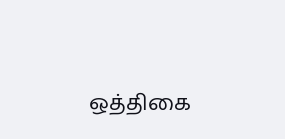ஒத்திகை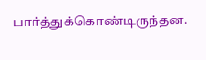பார்த்துக்கொண்டிருந்தன.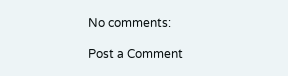No comments:

Post a Comment